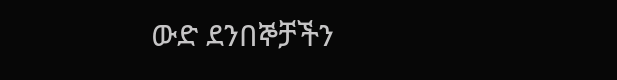ውድ ደንበኞቻችን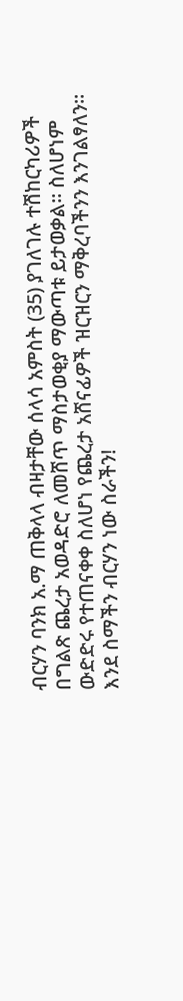ብርሃን ባንክ አ.ማ ጠቅላላ ብዛታቸው ሰላሳ አምስት (35) ያገለገሉ ተሽከርካሪዎች በግልጽ ጨረታ አወዳድሮ ለመሸጥ ማስታወቂያ ማውጣቱ ይታወቃል፡፡ ስለሆነም ውድድሩ የተጠናቀቀ ስለሆነ የጨረታ አሸናፊዎች ዝርዝርን ማቅረባችንን እንገልፃለን፡፡ እንደ ስማችን ብርሃን ነው ስራችን!